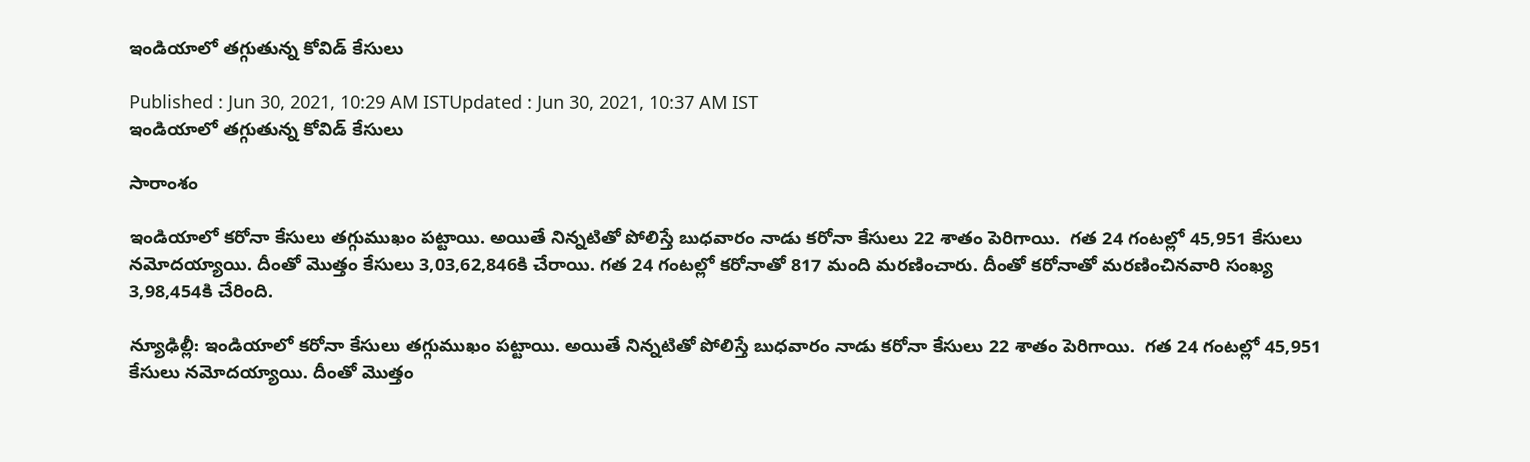ఇండియాలో తగ్గుతున్న కోవిడ్ కేసులు

Published : Jun 30, 2021, 10:29 AM ISTUpdated : Jun 30, 2021, 10:37 AM IST
ఇండియాలో తగ్గుతున్న కోవిడ్ కేసులు

సారాంశం

ఇండియాలో కరోనా కేసులు తగ్గుముఖం పట్టాయి. అయితే నిన్నటితో పోలిస్తే బుధవారం నాడు కరోనా కేసులు 22 శాతం పెరిగాయి.  గత 24 గంటల్లో 45,951 కేసులు నమోదయ్యాయి. దీంతో మొత్తం కేసులు 3,03,62,846కి చేరాయి. గత 24 గంటల్లో కరోనాతో 817 మంది మరణించారు. దీంతో కరోనాతో మరణించినవారి సంఖ్య 3,98,454కి చేరింది.

న్యూఢిల్లీ: ఇండియాలో కరోనా కేసులు తగ్గుముఖం పట్టాయి. అయితే నిన్నటితో పోలిస్తే బుధవారం నాడు కరోనా కేసులు 22 శాతం పెరిగాయి.  గత 24 గంటల్లో 45,951 కేసులు నమోదయ్యాయి. దీంతో మొత్తం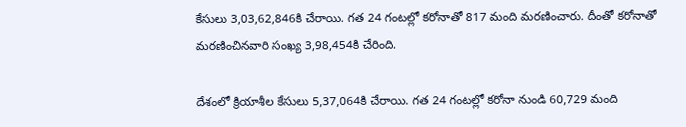కేసులు 3,03,62,846కి చేరాయి. గత 24 గంటల్లో కరోనాతో 817 మంది మరణించారు. దీంతో కరోనాతో మరణించినవారి సంఖ్య 3,98,454కి చేరింది.

దేశంలో క్రియాశీల కేసులు 5,37,064కి చేరాయి. గత 24 గంటల్లో కరోనా నుండి 60,729 మంది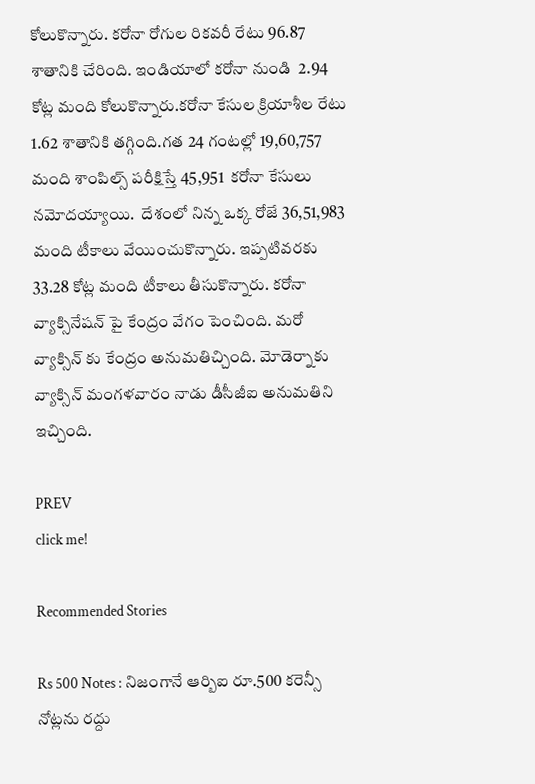కోలుకొన్నారు. కరోనా రోగుల రికవరీ రేటు 96.87 శాతానికి చేరింది. ఇండియాలో కరోనా నుండి  2.94 కోట్ల మంది కోలుకొన్నారు.కరోనా కేసుల క్రియాశీల రేటు 1.62 శాతానికి తగ్గింది.గత 24 గంటల్లో 19,60,757 మంది శాంపిల్స్ పరీక్షిస్తే 45,951  కరోనా కేసులు నమోదయ్యాయి.  దేశంలో నిన్న ఒక్క రోజే 36,51,983 మంది టీకాలు వేయించుకొన్నారు. ఇప్పటివరకు 33.28 కోట్ల మంది టీకాలు తీసుకొన్నారు. కరోనా వ్యాక్సినేషన్ పై కేంద్రం వేగం పెంచింది. మరో వ్యాక్సిన్ కు కేంద్రం అనుమతిచ్చింది. మోడెర్నాకు వ్యాక్సిన్ మంగళవారం నాడు డీసీజీఐ అనుమతిని ఇచ్చింది.

PREV
click me!

Recommended Stories

Rs 500 Notes : నిజంగానే ఆర్బిఐ రూ.500 కరెన్సీ నోట్లను రద్దు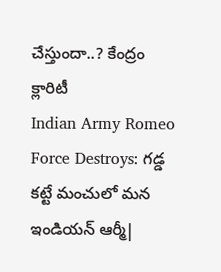చేస్తుందా..? కేంద్రం క్లారిటీ
Indian Army Romeo Force Destroys: గడ్డ కట్టే మంచులో మన ఇండియన్ ఆర్మీ|